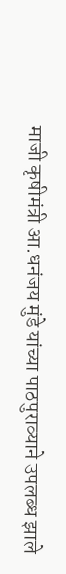माजी कृषीमंत्री आ.धनंजय मुंडे यांच्या पाठपुराव्याने उपलब्ध झाले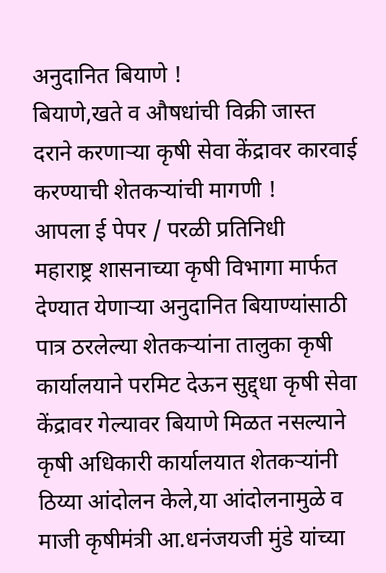अनुदानित बियाणे !
बियाणे,खते व औषधांची विक्री जास्त दराने करणाऱ्या कृषी सेवा केंद्रावर कारवाई करण्याची शेतकऱ्यांची मागणी !
आपला ई पेपर / परळी प्रतिनिधी
महाराष्ट्र शासनाच्या कृषी विभागा मार्फत देण्यात येणाऱ्या अनुदानित बियाण्यांसाठी पात्र ठरलेल्या शेतकऱ्यांना तालुका कृषी कार्यालयाने परमिट देऊन सुद्द्धा कृषी सेवा केंद्रावर गेल्यावर बियाणे मिळत नसल्याने कृषी अधिकारी कार्यालयात शेतकऱ्यांनी ठिय्या आंदोलन केले,या आंदोलनामुळे व माजी कृषीमंत्री आ.धनंजयजी मुंडे यांच्या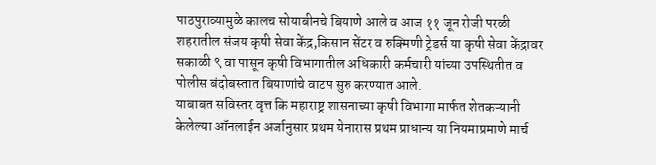पाठपुराव्यामुळे कालच सोयाबीनचे बियाणे आले व आज ११ जून रोजी परळी शहरातील संजय कृषी सेवा केंद्र,किसान सेंटर व रुक्मिणी ट्रेडर्स या कृषी सेवा केंद्रावर सकाळी ९ वा पासून कृषी विभागातील अधिकारी कर्मचारी यांच्या उपस्थितीत व पोलीस बंदोबस्तात बियाणांचे वाटप सुरु करण्यात आले.
याबाबत सविस्तर वृत्त कि महाराष्ट्र शासनाच्या कृषी विभागा मार्फत शेतकऱ्यानी केलेल्या ऑनलाईन अर्जानुसार प्रथम येनारास प्रथम प्राधान्य या नियमाप्रमाणे मार्च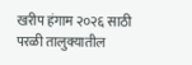खरीप हंगाम २०२६ साठी परळी तालुक्यातील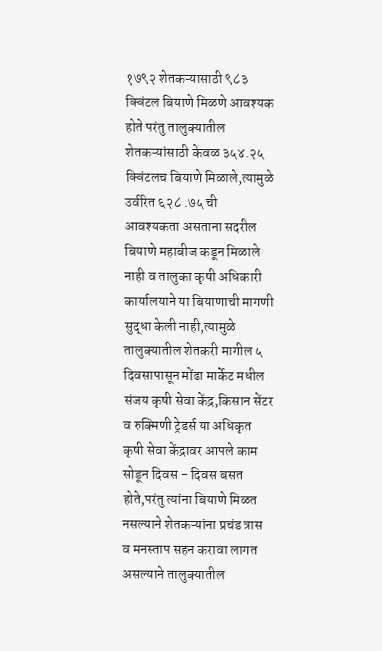१७९२ शेतकऱ्यासाठी ९८३ क्विंटल बियाणे मिळणे आवश्यक होते परंतु तालुक्यातील शेतकऱ्यांसाठी केवळ ३५४.२५ क्विंटलच बियाणे मिळाले,त्यामुळे उर्वरित ६२८ .७५ ची आवश्यकता असताना सदरील बियाणे महाबीज कडून मिळाले नाही व तालुका कृषी अधिकारी कार्यालयाने या बियाणाची मागणी सुद्धा केली नाही,त्यामुळे तालुक्यातील शेतकरी मागील ५ दिवसापासून मोंढा मार्केट मधील संजय कृषी सेवा केंद्र,किसान सेंटर व रुक्मिणी ट्रेडर्स या अधिकृत कृषी सेवा केंद्रावर आपले काम सोडून दिवस - दिवस बसत होते,परंतु त्यांना बियाणे मिळत नसल्याने शेतकऱ्यांना प्रचंड त्रास व मनस्ताप सहन करावा लागत असल्याने तालुक्यातील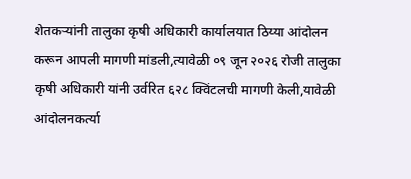शेतकऱ्यांनी तालुका कृषी अधिकारी कार्यालयात ठिय्या आंदोलन करून आपली मागणी मांडली,त्यावेळी ०९ जून २०२६ रोजी तालुका कृषी अधिकारी यांनी उर्वरित ६२८ क्विंटलची मागणी केली,यावेळी आंदोलनकर्त्या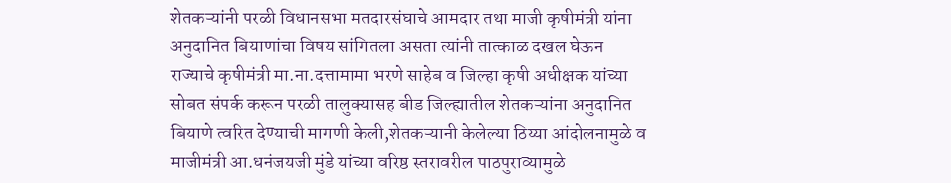शेतकऱ्यांनी परळी विधानसभा मतदारसंघाचे आमदार तथा माजी कृषीमंत्री यांना अनुदानित बियाणांचा विषय सांगितला असता त्यांनी तात्काळ दखल घेऊन राज्याचे कृषीमंत्री मा.ना.दत्तामामा भरणे साहेब व जिल्हा कृषी अधीक्षक यांच्या सोबत संपर्क करून परळी तालुक्यासह बीड जिल्ह्यातील शेतकऱ्यांना अनुदानित बियाणे त्वरित देण्याची मागणी केली,शेतकऱ्यानी केलेल्या ठिय्या आंदोलनामुळे व माजीमंत्री आ.धनंजयजी मुंडे यांच्या वरिष्ठ स्तरावरील पाठपुराव्यामुळे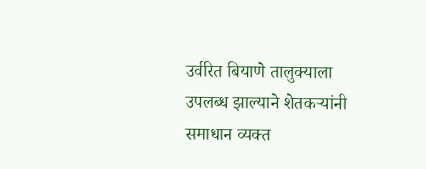उर्वरित बियाणे तालुक्याला उपलब्ध झाल्याने शेतकऱ्यांनी समाधान व्यक्त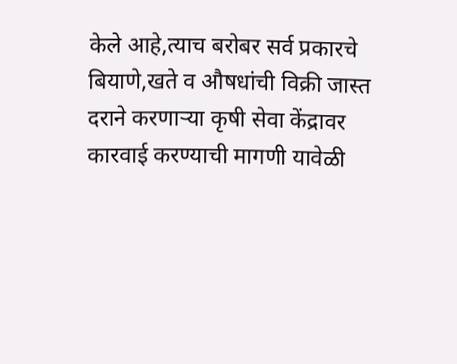केले आहे,त्याच बरोबर सर्व प्रकारचे बियाणे,खते व औषधांची विक्री जास्त दराने करणाऱ्या कृषी सेवा केंद्रावर कारवाई करण्याची मागणी यावेळी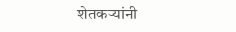शेतकऱ्यांनी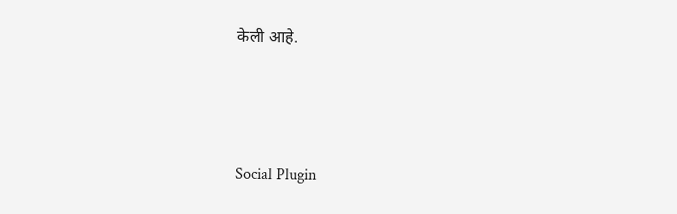केली आहे.




Social Plugin